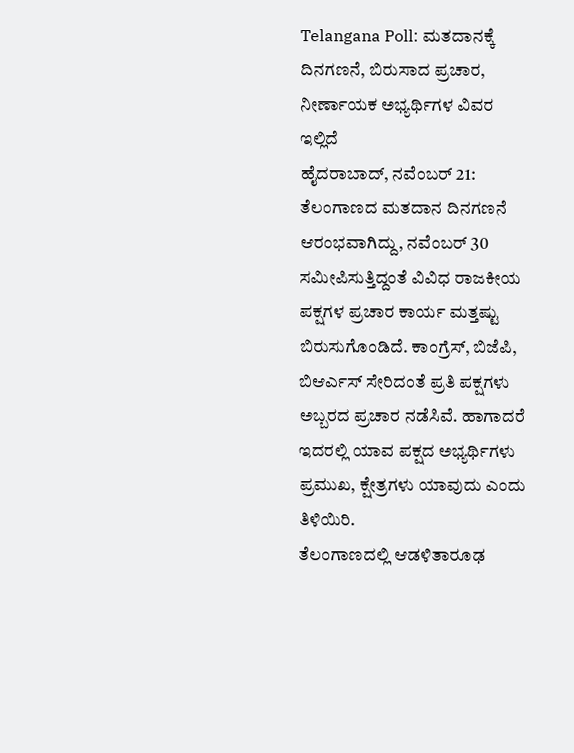Telangana Poll: ಮತದಾನಕ್ಕೆ ದಿನಗಣನೆ, ಬಿರುಸಾದ ಪ್ರಚಾರ, ನೀರ್ಣಾಯಕ ಅಭ್ಯರ್ಥಿಗಳ ವಿವರ ಇಲ್ಲಿದೆ
ಹೈದರಾಬಾದ್, ನವೆಂಬರ್ 21: ತೆಲಂಗಾಣದ ಮತದಾನ ದಿನಗಣನೆ ಆರಂಭವಾಗಿದ್ದು, ನವೆಂಬರ್ 30 ಸಮೀಪಿಸುತ್ತಿದ್ದಂತೆ ವಿವಿಧ ರಾಜಕೀಯ ಪಕ್ಷಗಳ ಪ್ರಚಾರ ಕಾರ್ಯ ಮತ್ತಷ್ಟು ಬಿರುಸುಗೊಂಡಿದೆ. ಕಾಂಗ್ರೆಸ್, ಬಿಜೆಪಿ, ಬಿಆರ್ಎಸ್ ಸೇರಿದಂತೆ ಪ್ರತಿ ಪಕ್ಷಗಳು ಅಬ್ಬರದ ಪ್ರಚಾರ ನಡೆಸಿವೆ. ಹಾಗಾದರೆ ಇದರಲ್ಲಿ ಯಾವ ಪಕ್ಷದ ಅಭ್ಯರ್ಥಿಗಳು ಪ್ರಮುಖ, ಕ್ಷೇತ್ರಗಳು ಯಾವುದು ಎಂದು ತಿಳಿಯಿರಿ.
ತೆಲಂಗಾಣದಲ್ಲಿ ಆಡಳಿತಾರೂಢ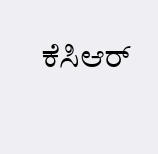ಕೆಸಿಆರ್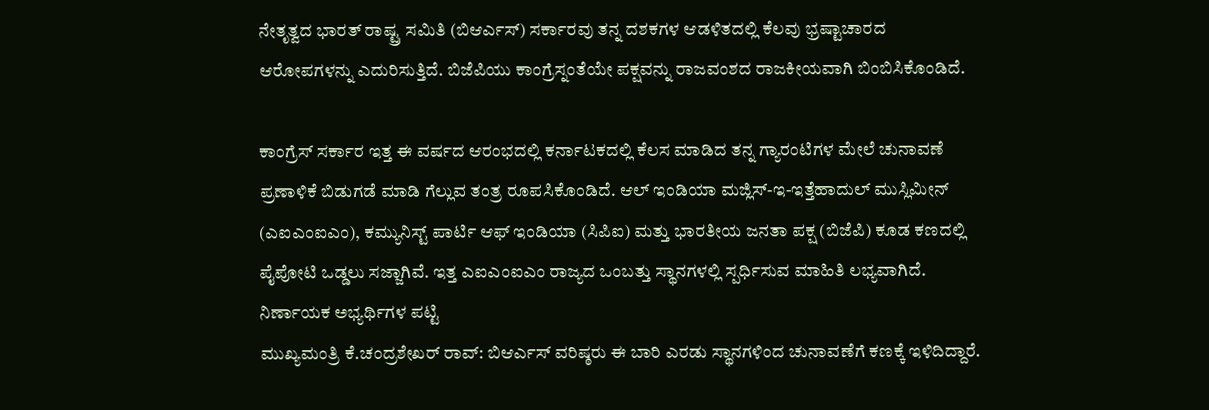ನೇತೃತ್ವದ ಭಾರತ್ ರಾಷ್ಟ್ರ ಸಮಿತಿ (ಬಿಆರ್ಎಸ್) ಸರ್ಕಾರವು ತನ್ನ ದಶಕಗಳ ಆಡಳಿತದಲ್ಲಿ ಕೆಲವು ಭ್ರಷ್ಟಾಚಾರದ ಆರೋಪಗಳನ್ನು ಎದುರಿಸುತ್ತಿದೆ. ಬಿಜೆಪಿಯು ಕಾಂಗ್ರೆಸ್ನಂತೆಯೇ ಪಕ್ಷವನ್ನು ರಾಜವಂಶದ ರಾಜಕೀಯವಾಗಿ ಬಿಂಬಿಸಿಕೊಂಡಿದೆ.

ಕಾಂಗ್ರೆಸ್ ಸರ್ಕಾರ ಇತ್ತ ಈ ವರ್ಷದ ಆರಂಭದಲ್ಲಿ ಕರ್ನಾಟಕದಲ್ಲಿ ಕೆಲಸ ಮಾಡಿದ ತನ್ನ ಗ್ಯಾರಂಟಿಗಳ ಮೇಲೆ ಚುನಾವಣೆ ಪ್ರಣಾಳಿಕೆ ಬಿಡುಗಡೆ ಮಾಡಿ ಗೆಲ್ಲುವ ತಂತ್ರ ರೂಪಸಿಕೊಂಡಿದೆ. ಆಲ್ ಇಂಡಿಯಾ ಮಜ್ಲಿಸ್-ಇ-ಇತ್ತೆಹಾದುಲ್ ಮುಸ್ಲಿಮೀನ್ (ಎಐಎಂಐಎಂ), ಕಮ್ಯುನಿಸ್ಟ್ ಪಾರ್ಟಿ ಆಫ್ ಇಂಡಿಯಾ (ಸಿಪಿಐ) ಮತ್ತು ಭಾರತೀಯ ಜನತಾ ಪಕ್ಷ (ಬಿಜೆಪಿ) ಕೂಡ ಕಣದಲ್ಲಿ ಪೈಪೋಟಿ ಒಡ್ಡಲು ಸಜ್ಜಾಗಿವೆ. ಇತ್ತ ಎಐಎಂಐಎಂ ರಾಜ್ಯದ ಒಂಬತ್ತು ಸ್ಥಾನಗಳಲ್ಲಿ ಸ್ಪರ್ಧಿಸುವ ಮಾಹಿತಿ ಲಭ್ಯವಾಗಿದೆ.
ನಿರ್ಣಾಯಕ ಅಭ್ಯರ್ಥಿಗಳ ಪಟ್ಟಿ
ಮುಖ್ಯಮಂತ್ರಿ ಕೆ.ಚಂದ್ರಶೇಖರ್ ರಾವ್: ಬಿಆರ್ಎಸ್ ವರಿಷ್ಠರು ಈ ಬಾರಿ ಎರಡು ಸ್ಥಾನಗಳಿಂದ ಚುನಾವಣೆಗೆ ಕಣಕ್ಕೆ ಇಳಿದಿದ್ದಾರೆ.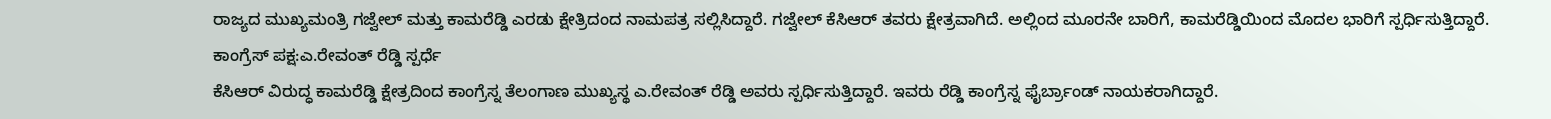ರಾಜ್ಯದ ಮುಖ್ಯಮಂತ್ರಿ ಗಜ್ವೇಲ್ ಮತ್ತು ಕಾಮರೆಡ್ಡಿ ಎರಡು ಕ್ಷೇತ್ರಿದಂದ ನಾಮಪತ್ರ ಸಲ್ಲಿಸಿದ್ದಾರೆ. ಗಜ್ವೇಲ್ ಕೆಸಿಆರ್ ತವರು ಕ್ಷೇತ್ರವಾಗಿದೆ. ಅಲ್ಲಿಂದ ಮೂರನೇ ಬಾರಿಗೆ, ಕಾಮರೆಡ್ಡಿಯಿಂದ ಮೊದಲ ಭಾರಿಗೆ ಸ್ಪರ್ಧಿಸುತ್ತಿದ್ದಾರೆ.
ಕಾಂಗ್ರೆಸ್ ಪಕ್ಷ:ಎ.ರೇವಂತ್ ರೆಡ್ಡಿ ಸ್ಪರ್ಧೆ
ಕೆಸಿಆರ್ ವಿರುದ್ಧ ಕಾಮರೆಡ್ಡಿ ಕ್ಷೇತ್ರದಿಂದ ಕಾಂಗ್ರೆಸ್ನ ತೆಲಂಗಾಣ ಮುಖ್ಯಸ್ಥ ಎ.ರೇವಂತ್ ರೆಡ್ಡಿ ಅವರು ಸ್ಪರ್ಧಿಸುತ್ತಿದ್ದಾರೆ. ಇವರು ರೆಡ್ಡಿ ಕಾಂಗ್ರೆಸ್ನ ಫೈರ್ಬ್ರಾಂಡ್ ನಾಯಕರಾಗಿದ್ದಾರೆ.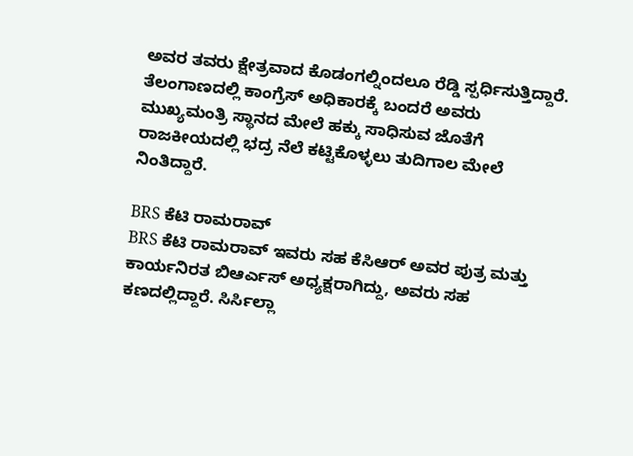ಅವರ ತವರು ಕ್ಷೇತ್ರವಾದ ಕೊಡಂಗಲ್ನಿಂದಲೂ ರೆಡ್ಡಿ ಸ್ಪರ್ಧಿಸುತ್ತಿದ್ದಾರೆ. ತೆಲಂಗಾಣದಲ್ಲಿ ಕಾಂಗ್ರೆಸ್ ಅಧಿಕಾರಕ್ಕೆ ಬಂದರೆ ಅವರು ಮುಖ್ಯಮಂತ್ರಿ ಸ್ಥಾನದ ಮೇಲೆ ಹಕ್ಕು ಸಾಧಿಸುವ ಜೊತೆಗೆ ರಾಜಕೀಯದಲ್ಲಿ ಭದ್ರ ನೆಲೆ ಕಟ್ಟಿಕೊಳ್ಳಲು ತುದಿಗಾಲ ಮೇಲೆ ನಿಂತಿದ್ದಾರೆ.

BRS ಕೆಟಿ ರಾಮರಾವ್
BRS ಕೆಟಿ ರಾಮರಾವ್ ಇವರು ಸಹ ಕೆಸಿಆರ್ ಅವರ ಪುತ್ರ ಮತ್ತು ಕಾರ್ಯನಿರತ ಬಿಆರ್ಎಸ್ ಅಧ್ಯಕ್ಷರಾಗಿದ್ದು, ಅವರು ಸಹ ಕಣದಲ್ಲಿದ್ದಾರೆ. ಸಿರ್ಸಿಲ್ಲಾ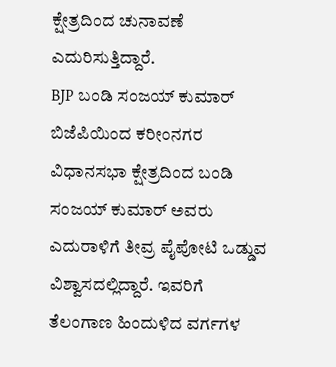ಕ್ಷೇತ್ರದಿಂದ ಚುನಾವಣೆ ಎದುರಿಸುತ್ತಿದ್ದಾರೆ.
BJP ಬಂಡಿ ಸಂಜಯ್ ಕುಮಾರ್
ಬಿಜೆಪಿಯಿಂದ ಕರೀಂನಗರ ವಿಧಾನಸಭಾ ಕ್ಷೇತ್ರದಿಂದ ಬಂಡಿ ಸಂಜಯ್ ಕುಮಾರ್ ಅವರು ಎದುರಾಳಿಗೆ ತೀವ್ರ ಪೈಪೋಟಿ ಒಡ್ಡುವ ವಿಶ್ವಾಸದಲ್ಲಿದ್ದಾರೆ. ಇವರಿಗೆ ತೆಲಂಗಾಣ ಹಿಂದುಳಿದ ವರ್ಗಗಳ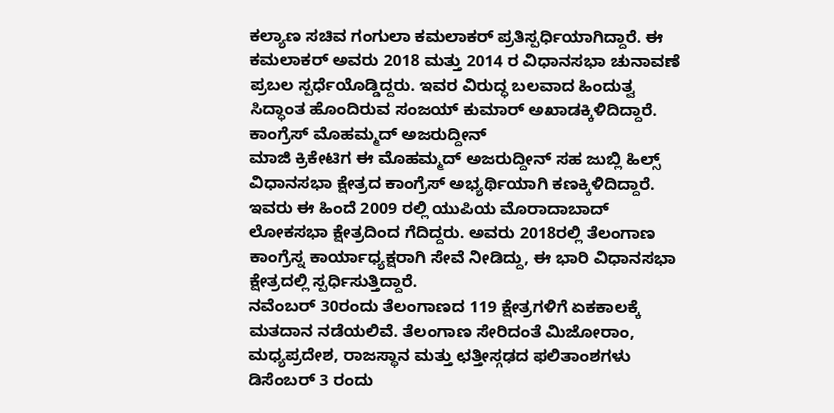ಕಲ್ಯಾಣ ಸಚಿವ ಗಂಗುಲಾ ಕಮಲಾಕರ್ ಪ್ರತಿಸ್ಪರ್ಧಿಯಾಗಿದ್ದಾರೆ. ಈ ಕಮಲಾಕರ್ ಅವರು 2018 ಮತ್ತು 2014 ರ ವಿಧಾನಸಭಾ ಚುನಾವಣೆ ಪ್ರಬಲ ಸ್ಪರ್ಧೆಯೊಡ್ಡಿದ್ದರು. ಇವರ ವಿರುದ್ಧ ಬಲವಾದ ಹಿಂದುತ್ವ ಸಿದ್ಧಾಂತ ಹೊಂದಿರುವ ಸಂಜಯ್ ಕುಮಾರ್ ಅಖಾಡಕ್ಕಿಳಿದಿದ್ದಾರೆ.
ಕಾಂಗ್ರೆಸ್ ಮೊಹಮ್ಮದ್ ಅಜರುದ್ದೀನ್
ಮಾಜಿ ಕ್ರಿಕೇಟಿಗ ಈ ಮೊಹಮ್ಮದ್ ಅಜರುದ್ದೀನ್ ಸಹ ಜುಬ್ಲಿ ಹಿಲ್ಸ್ ವಿಧಾನಸಭಾ ಕ್ಷೇತ್ರದ ಕಾಂಗ್ರೆಸ್ ಅಭ್ಯರ್ಥಿಯಾಗಿ ಕಣಕ್ಕಿಳಿದಿದ್ದಾರೆ. ಇವರು ಈ ಹಿಂದೆ 2009 ರಲ್ಲಿ ಯುಪಿಯ ಮೊರಾದಾಬಾದ್ ಲೋಕಸಭಾ ಕ್ಷೇತ್ರದಿಂದ ಗೆದಿದ್ದರು. ಅವರು 2018ರಲ್ಲಿ ತೆಲಂಗಾಣ ಕಾಂಗ್ರೆಸ್ನ ಕಾರ್ಯಾಧ್ಯಕ್ಷರಾಗಿ ಸೇವೆ ನೀಡಿದ್ದು, ಈ ಭಾರಿ ವಿಧಾನಸಭಾ ಕ್ಷೇತ್ರದಲ್ಲಿ ಸ್ಪರ್ಧಿಸುತ್ತಿದ್ದಾರೆ.
ನವೆಂಬರ್ 30ರಂದು ತೆಲಂಗಾಣದ 119 ಕ್ಷೇತ್ರಗಳಿಗೆ ಏಕಕಾಲಕ್ಕೆ ಮತದಾನ ನಡೆಯಲಿವೆ. ತೆಲಂಗಾಣ ಸೇರಿದಂತೆ ಮಿಜೋರಾಂ, ಮಧ್ಯಪ್ರದೇಶ, ರಾಜಸ್ಥಾನ ಮತ್ತು ಛತ್ತೀಸ್ಗಢದ ಫಲಿತಾಂಶಗಳು ಡಿಸೆಂಬರ್ 3 ರಂದು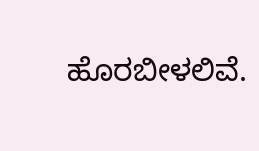ಹೊರಬೀಳಲಿವೆ.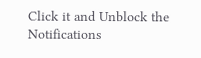Click it and Unblock the Notifications